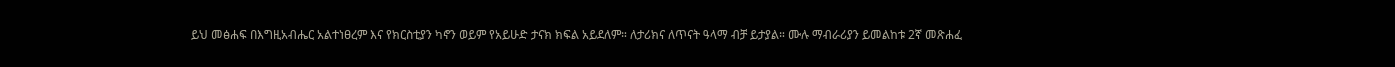ይህ መፅሐፍ በእግዚአብሔር አልተነፀረም እና የክርስቲያን ካኖን ወይም የአይሁድ ታናክ ክፍል አይደለም። ለታሪክና ለጥናት ዓላማ ብቻ ይታያል። ሙሉ ማብራሪያን ይመልከቱ 2ኛ መጽሐፈ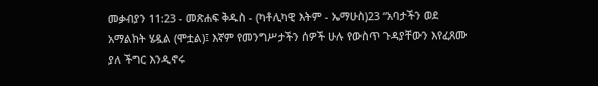መቃብያን 11:23 - መጽሐፍ ቅዱስ - (ካቶሊካዊ እትም - ኤማሁስ)23 “አባታችን ወደ አማልክት ሄዷል (ሞቷል)፤ እኛም የመንግሥታችን ሰዎች ሁሉ የውስጥ ጉዳያቸውን እየፈጸሙ ያለ ችግር እንዲኖሩ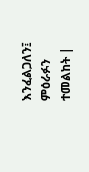እንፈልጋለን፤ ምዕራፉን ተመልከት |